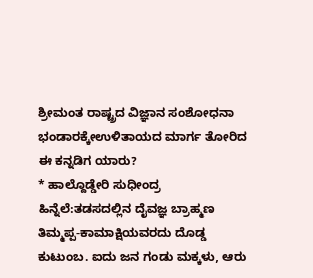ಶ್ರೀಮಂತ ರಾಷ್ಟ್ರದ ವಿಜ್ಞಾನ ಸಂಶೋಧನಾ ಭಂಡಾರಕ್ಕೇಉಳಿತಾಯದ ಮಾರ್ಗ ತೋರಿದ ಈ ಕನ್ನಡಿಗ ಯಾರು?
* ಹಾಲ್ದೊಡ್ಡೇರಿ ಸುಧೀಂದ್ರ
ಹಿನ್ನೆಲೆ:ತಡಸದಲ್ಲಿನ ದೈವಜ್ಞ ಬ್ರಾಹ್ಮಣ ತಿಮ್ಮಪ್ಪ-ಕಾಮಾಕ್ಷಿಯವರದು ದೊಡ್ಡ ಕುಟುಂಬ. ಐದು ಜನ ಗಂಡು ಮಕ್ಕಳು, ಆರು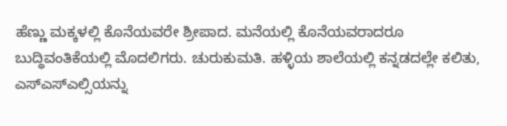ಹೆಣ್ಣು ಮಕ್ಕಳಲ್ಲಿ ಕೊನೆಯವರೇ ಶ್ರೀಪಾದ. ಮನೆಯಲ್ಲಿ ಕೊನೆಯವರಾದರೂ ಬುದ್ಧಿವಂತಿಕೆಯಲ್ಲಿ ಮೊದಲಿಗರು. ಚುರುಕುಮತಿ. ಹಳ್ಳಿಯ ಶಾಲೆಯಲ್ಲಿ ಕನ್ನಡದಲ್ಲೇ ಕಲಿತು, ಎಸ್ಎಸ್ಎಲ್ಸಿಯನ್ನು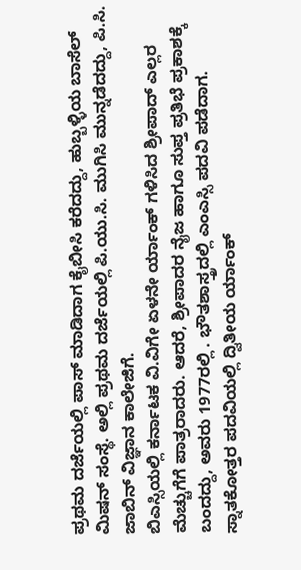ಪ್ರಥಮ ದರ್ಜೆಯಲ್ಲಿ ಪಾಸ್ ಮಾಡಿದಾಗ ಕೈಬೀಸಿ ಕರೆದದ್ದು, ಹುಬ್ಬಳ್ಳಿಯ ಬಾಸೆಲ್ ಮಿಷನ್ ಸಂಸ್ಥೆ. ಅಲ್ಲಿ ಪ್ರಥಮ ದರ್ಜೆಯಲ್ಲಿ ಪಿ.ಯು.ಸಿ. ಮುಗಿಸಿ ಮುನ್ನಡೆದದ್ದು, ಪಿ.ಸಿ. ಜಾಬಿನ್ ವಿಜ್ಞಾನ ಕಾಲೇಜಿಗೆ.
ಬಿಎಸ್ಸಿಯಲ್ಲಿ ಕರ್ನಾಟಕ ವಿ.ವಿಗೇ ಏಳನೇ ರ್ಯಾಂಕ್ ಗಳಿಸಿದ ಶ್ರೀಪಾದ್ ಎಲ್ಲರ ಮೆಚ್ಚುಗೆಗೆ ಪಾತ್ರರಾದರು. ಆದರೆ, ಶ್ರೀಪಾದರ ನೈಜ ಹಾಗೂ ಸುಪ್ತ ಪ್ರತಿಭೆ ಪ್ರಕಾಶಕ್ಕೆ ಬಂದದ್ದು, ಅವರು 1977ರಲ್ಲಿ . ಭೌತಶಾಸ್ತ್ರದಲ್ಲಿ ಎಂಎಸ್ಸಿ ಪದವಿ ಪಡೆದಾಗ.
ಸ್ನಾತಕೋತ್ತರ ಪದವಿಯಲ್ಲಿ ದ್ವಿತೀಯ ರ್ಯಾಂಕ್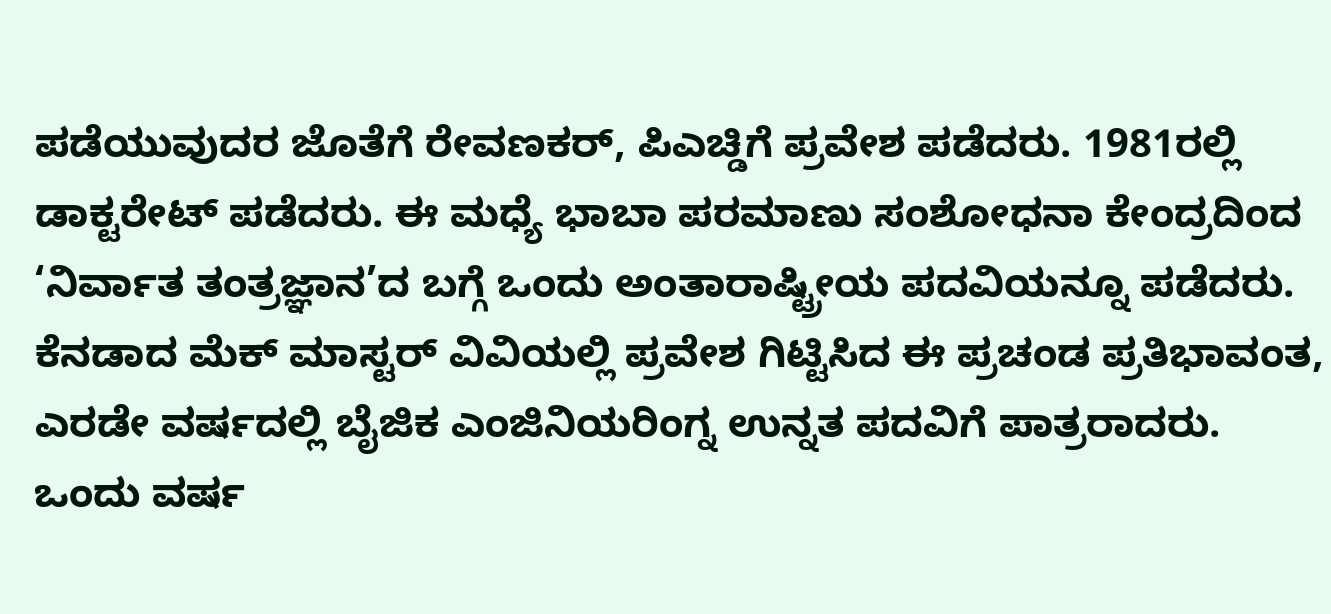ಪಡೆಯುವುದರ ಜೊತೆಗೆ ರೇವಣಕರ್, ಪಿಎಚ್ಡಿಗೆ ಪ್ರವೇಶ ಪಡೆದರು. 1981ರಲ್ಲಿ ಡಾಕ್ಟರೇಟ್ ಪಡೆದರು. ಈ ಮಧ್ಯೆ ಭಾಬಾ ಪರಮಾಣು ಸಂಶೋಧನಾ ಕೇಂದ್ರದಿಂದ ‘ನಿರ್ವಾತ ತಂತ್ರಜ್ಞಾನ’ದ ಬಗ್ಗೆ ಒಂದು ಅಂತಾರಾಷ್ಟ್ರೀಯ ಪದವಿಯನ್ನೂ ಪಡೆದರು.
ಕೆನಡಾದ ಮೆಕ್ ಮಾಸ್ಟರ್ ವಿವಿಯಲ್ಲಿ ಪ್ರವೇಶ ಗಿಟ್ಟಿಸಿದ ಈ ಪ್ರಚಂಡ ಪ್ರತಿಭಾವಂತ, ಎರಡೇ ವರ್ಷದಲ್ಲಿ ಬೈಜಿಕ ಎಂಜಿನಿಯರಿಂಗ್ನ ಉನ್ನತ ಪದವಿಗೆ ಪಾತ್ರರಾದರು. ಒಂದು ವರ್ಷ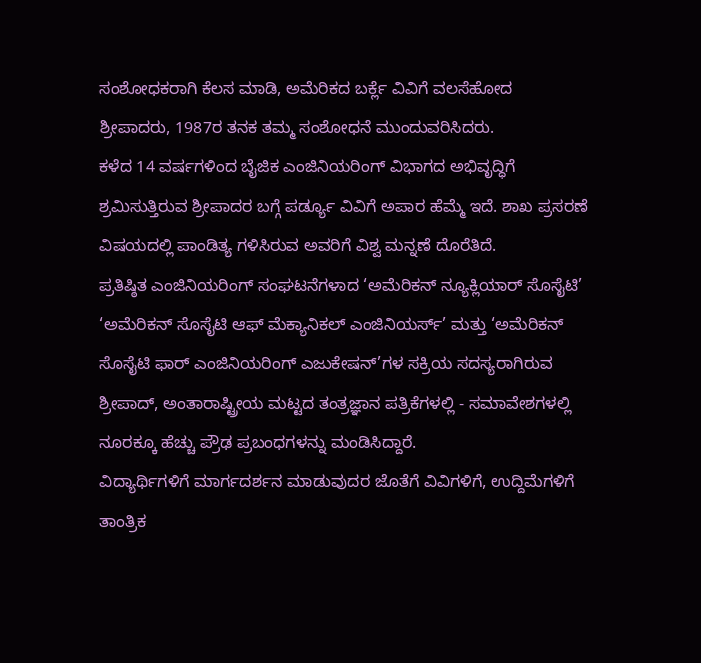ಸಂಶೋಧಕರಾಗಿ ಕೆಲಸ ಮಾಡಿ, ಅಮೆರಿಕದ ಬರ್ಕ್ಲೆ ವಿವಿಗೆ ವಲಸೆಹೋದ ಶ್ರೀಪಾದರು, 1987ರ ತನಕ ತಮ್ಮ ಸಂಶೋಧನೆ ಮುಂದುವರಿಸಿದರು.
ಕಳೆದ 14 ವರ್ಷಗಳಿಂದ ಬೈಜಿಕ ಎಂಜಿನಿಯರಿಂಗ್ ವಿಭಾಗದ ಅಭಿವೃದ್ಧಿಗೆ ಶ್ರಮಿಸುತ್ತಿರುವ ಶ್ರೀಪಾದರ ಬಗ್ಗೆ ಪರ್ಡ್ಯೂ ವಿವಿಗೆ ಅಪಾರ ಹೆಮ್ಮೆ ಇದೆ. ಶಾಖ ಪ್ರಸರಣೆ ವಿಷಯದಲ್ಲಿ ಪಾಂಡಿತ್ಯ ಗಳಿಸಿರುವ ಅವರಿಗೆ ವಿಶ್ವ ಮನ್ನಣೆ ದೊರೆತಿದೆ.
ಪ್ರತಿಷ್ಠಿತ ಎಂಜಿನಿಯರಿಂಗ್ ಸಂಘಟನೆಗಳಾದ ‘ಅಮೆರಿಕನ್ ನ್ಯೂಕ್ಲಿಯಾರ್ ಸೊಸೈಟಿ’ ‘ಅಮೆರಿಕನ್ ಸೊಸೈಟಿ ಆಫ್ ಮೆಕ್ಯಾನಿಕಲ್ ಎಂಜಿನಿಯರ್ಸ್’ ಮತ್ತು ‘ಅಮೆರಿಕನ್ ಸೊಸೈಟಿ ಫಾರ್ ಎಂಜಿನಿಯರಿಂಗ್ ಎಜುಕೇಷನ್’ಗಳ ಸಕ್ರಿಯ ಸದಸ್ಯರಾಗಿರುವ ಶ್ರೀಪಾದ್, ಅಂತಾರಾಷ್ಟ್ರೀಯ ಮಟ್ಟದ ತಂತ್ರಜ್ಞಾನ ಪತ್ರಿಕೆಗಳಲ್ಲಿ - ಸಮಾವೇಶಗಳಲ್ಲಿ ನೂರಕ್ಕೂ ಹೆಚ್ಚು ಪ್ರೌಢ ಪ್ರಬಂಧಗಳನ್ನು ಮಂಡಿಸಿದ್ದಾರೆ.
ವಿದ್ಯಾರ್ಥಿಗಳಿಗೆ ಮಾರ್ಗದರ್ಶನ ಮಾಡುವುದರ ಜೊತೆಗೆ ವಿವಿಗಳಿಗೆ, ಉದ್ದಿಮೆಗಳಿಗೆ ತಾಂತ್ರಿಕ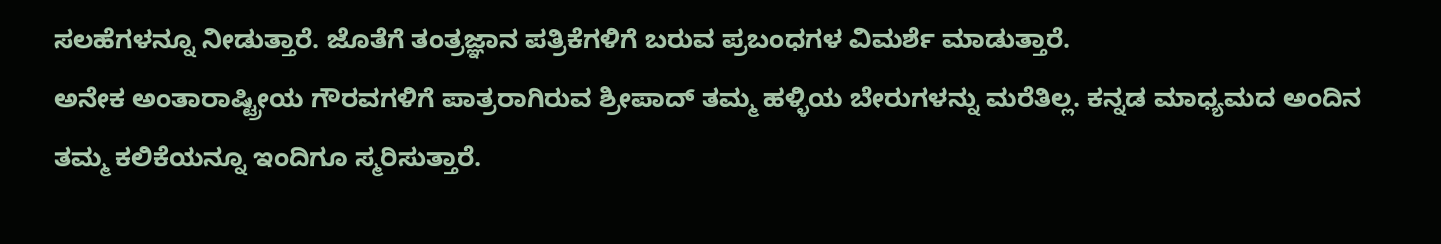ಸಲಹೆಗಳನ್ನೂ ನೀಡುತ್ತಾರೆ. ಜೊತೆಗೆ ತಂತ್ರಜ್ಞಾನ ಪತ್ರಿಕೆಗಳಿಗೆ ಬರುವ ಪ್ರಬಂಧಗಳ ವಿಮರ್ಶೆ ಮಾಡುತ್ತಾರೆ.
ಅನೇಕ ಅಂತಾರಾಷ್ಟ್ರೀಯ ಗೌರವಗಳಿಗೆ ಪಾತ್ರರಾಗಿರುವ ಶ್ರೀಪಾದ್ ತಮ್ಮ ಹಳ್ಳಿಯ ಬೇರುಗಳನ್ನು ಮರೆತಿಲ್ಲ. ಕನ್ನಡ ಮಾಧ್ಯಮದ ಅಂದಿನ ತಮ್ಮ ಕಲಿಕೆಯನ್ನೂ ಇಂದಿಗೂ ಸ್ಮರಿಸುತ್ತಾರೆ.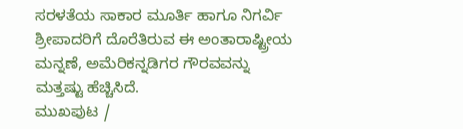ಸರಳತೆಯ ಸಾಕಾರ ಮೂರ್ತಿ ಹಾಗೂ ನಿಗರ್ವಿ ಶ್ರೀಪಾದರಿಗೆ ದೊರೆತಿರುವ ಈ ಅಂತಾರಾಷ್ಟ್ರೀಯ ಮನ್ನಣೆ, ಅಮೆರಿಕನ್ನಡಿಗರ ಗೌರವವನ್ನು ಮತ್ತಷ್ಟು ಹೆಚ್ಚಿಸಿದೆ.
ಮುಖಪುಟ /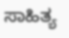ಸಾಹಿತ್ಯ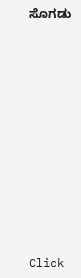ಸೊಗಡು












Click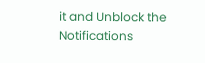it and Unblock the Notifications